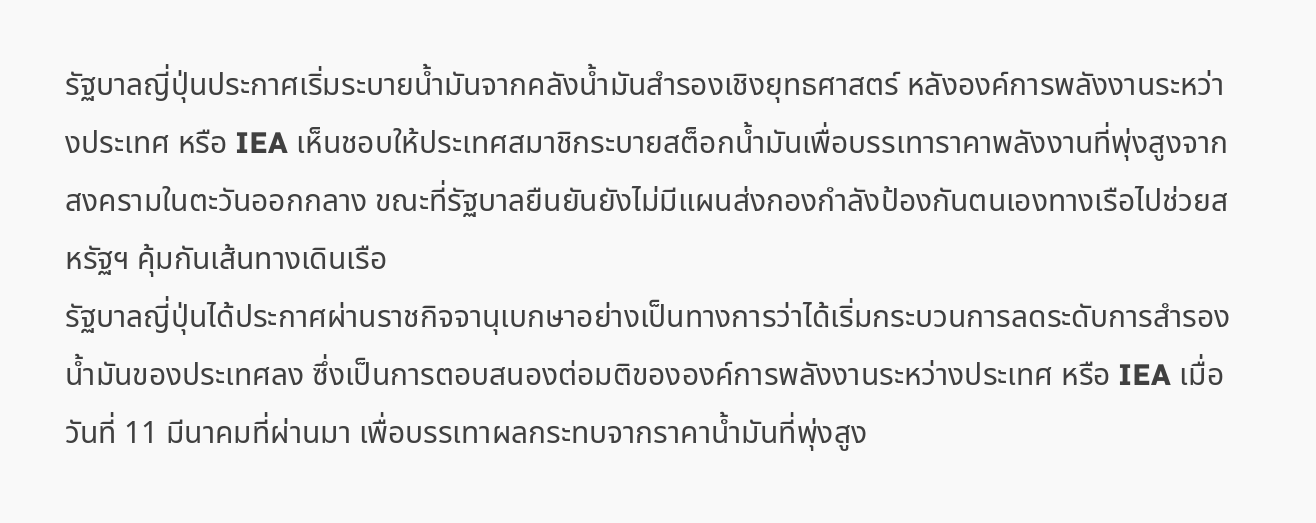รัฐบาลญี่ปุ่นประกาศเริ่มระบายน้ำมันจากคลังน้ำมันสำรองเชิงยุทธศาสตร์ หลังองค์การพลังงานระหว่างประเทศ หรือ IEA เห็นชอบให้ประเทศสมาชิกระบายสต็อกน้ำมันเพื่อบรรเทาราคาพลังงานที่พุ่งสูงจากสงครามในตะวันออกกลาง ขณะที่รัฐบาลยืนยันยังไม่มีแผนส่งกองกำลังป้องกันตนเองทางเรือไปช่วยสหรัฐฯ คุ้มกันเส้นทางเดินเรือ
รัฐบาลญี่ปุ่นได้ประกาศผ่านราชกิจจานุเบกษาอย่างเป็นทางการว่าได้เริ่มกระบวนการลดระดับการสำรองน้ำมันของประเทศลง ซึ่งเป็นการตอบสนองต่อมติขององค์การพลังงานระหว่างประเทศ หรือ IEA เมื่อวันที่ 11 มีนาคมที่ผ่านมา เพื่อบรรเทาผลกระทบจากราคาน้ำมันที่พุ่งสูง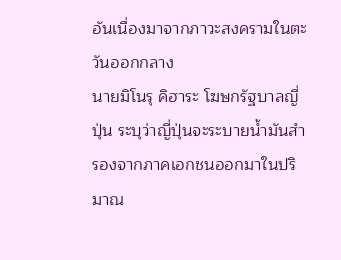อันเนื่องมาจากภาวะสงครามในตะวันออกกลาง
นายมิโนรุ คิฮาระ โฆษกรัฐบาลญี่ปุ่น ระบุว่าญี่ปุ่นจะระบายน้ำมันสำรองจากภาคเอกชนออกมาในปริมาณ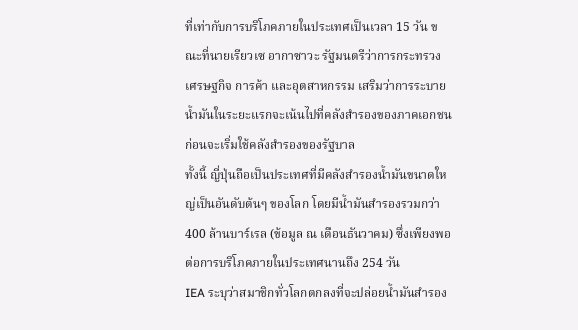ที่เท่ากับการบริโภคภายในประเทศเป็นเวลา 15 วัน ขณะที่นายเรียวเซ อากาซาวะ รัฐมนตรีว่าการกระทรวงเศรษฐกิจ การค้า และอุตสาหกรรม เสริมว่าการระบายน้ำมันในระยะแรกจะเน้นไปที่คลังสำรองของภาคเอกชนก่อนจะเริ่มใช้คลังสำรองของรัฐบาล
ทั้งนี้ ญี่ปุ่นถือเป็นประเทศที่มีคลังสำรองน้ำมันขนาดใหญ่เป็นอันดับต้นๆ ของโลก โดยมีน้ำมันสำรองรวมกว่า 400 ล้านบาร์เรล (ข้อมูล ณ เดือนธันวาคม) ซึ่งเพียงพอต่อการบริโภคภายในประเทศนานถึง 254 วัน
IEA ระบุว่าสมาชิกทั่วโลกตกลงที่จะปล่อยน้ำมันสำรอง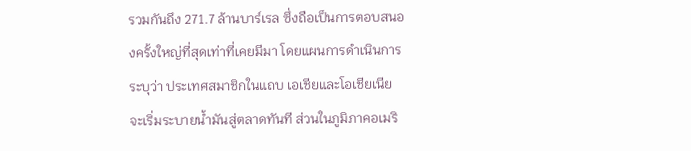รวมกันถึง 271.7 ล้านบาร์เรล ซึ่งถือเป็นการตอบสนองครั้งใหญ่ที่สุดเท่าที่เคยมีมา โดยแผนการดำเนินการระบุว่า ประเทศสมาชิกในแถบ เอเชียและโอเชียเนีย จะเริ่มระบายน้ำมันสู่ตลาดทันที ส่วนในภูมิภาคอเมริ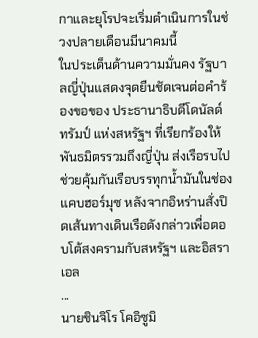กาและยุโรปจะเริ่มดำเนินการในช่วงปลายเดือนมีนาคมนี้
ในประเด็นด้านความมั่นคง รัฐบาลญี่ปุ่นแสดงจุดยืนชัดเจนต่อคำร้องขอของ ประธานาธิบดีโดนัลด์ ทรัมป์ แห่งสหรัฐฯ ที่เรียกร้องให้พันธมิตรรวมถึงญี่ปุ่น ส่งเรือรบไปช่วยคุ้มกันเรือบรรทุกน้ำมันในช่องแคบฮอร์มุซ หลังจากอิหร่านสั่งปิดเส้นทางเดินเรือดังกล่าวเพื่อตอบโต้สงครามกับสหรัฐฯ และอิสราเอล
...
นายชินจิโร โคอิซูมิ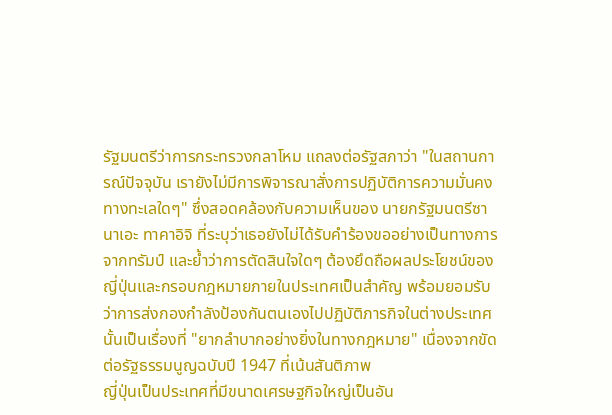รัฐมนตรีว่าการกระทรวงกลาโหม แถลงต่อรัฐสภาว่า "ในสถานการณ์ปัจจุบัน เรายังไม่มีการพิจารณาสั่งการปฏิบัติการความมั่นคงทางทะเลใดๆ" ซึ่งสอดคล้องกับความเห็นของ นายกรัฐมนตรีซานาเอะ ทาคาอิจิ ที่ระบุว่าเธอยังไม่ได้รับคำร้องขออย่างเป็นทางการจากทรัมป์ และย้ำว่าการตัดสินใจใดๆ ต้องยึดถือผลประโยชน์ของญี่ปุ่นและกรอบกฎหมายภายในประเทศเป็นสำคัญ พร้อมยอมรับว่าการส่งกองกำลังป้องกันตนเองไปปฏิบัติภารกิจในต่างประเทศนั้นเป็นเรื่องที่ "ยากลำบากอย่างยิ่งในทางกฎหมาย" เนื่องจากขัดต่อรัฐธรรมนูญฉบับปี 1947 ที่เน้นสันติภาพ
ญี่ปุ่นเป็นประเทศที่มีขนาดเศรษฐกิจใหญ่เป็นอัน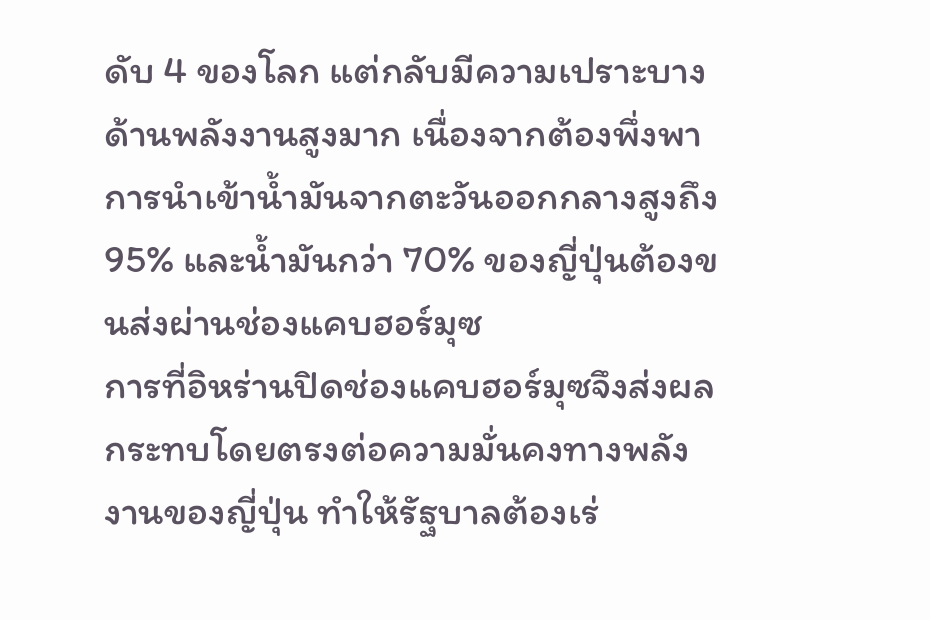ดับ 4 ของโลก แต่กลับมีความเปราะบางด้านพลังงานสูงมาก เนื่องจากต้องพึ่งพาการนำเข้าน้ำมันจากตะวันออกกลางสูงถึง 95% และน้ำมันกว่า 70% ของญี่ปุ่นต้องขนส่งผ่านช่องแคบฮอร์มุซ
การที่อิหร่านปิดช่องแคบฮอร์มุซจึงส่งผลกระทบโดยตรงต่อความมั่นคงทางพลังงานของญี่ปุ่น ทำให้รัฐบาลต้องเร่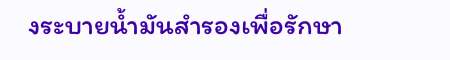งระบายน้ำมันสำรองเพื่อรักษา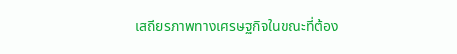เสถียรภาพทางเศรษฐกิจในขณะที่ต้อง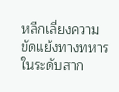หลีกเลี่ยงความขัดแย้งทางทหารในระดับสาก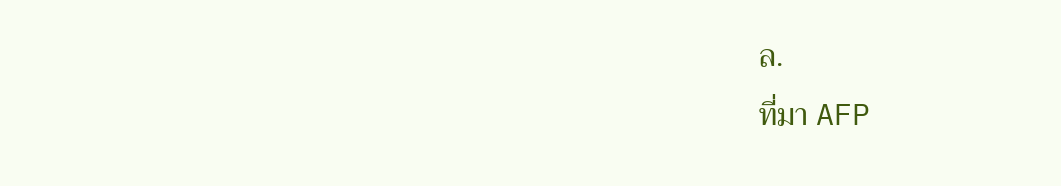ล.
ที่มา AFP